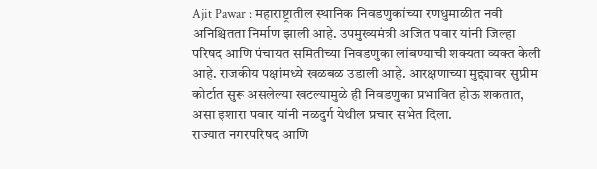Ajit Pawar : महाराष्ट्रातील स्थानिक निवडणुकांच्या रणधुमाळीत नवी अनिश्चितता निर्माण झाली आहे. उपमुख्यमंत्री अजित पवार यांनी जिल्हा परिषद आणि पंचायत समितीच्या निवडणुका लांबण्याची शक्यता व्यक्त केली आहे. राजकीय पक्षांमध्ये खळबळ उडाली आहे. आरक्षणाच्या मुद्द्यावर सुप्रीम कोर्टात सुरू असलेल्या खटल्यामुळे ही निवडणुका प्रभावित होऊ शकतात, असा इशारा पवार यांनी नळदुर्ग येथील प्रचार सभेत दिला.
राज्यात नगरपरिषद आणि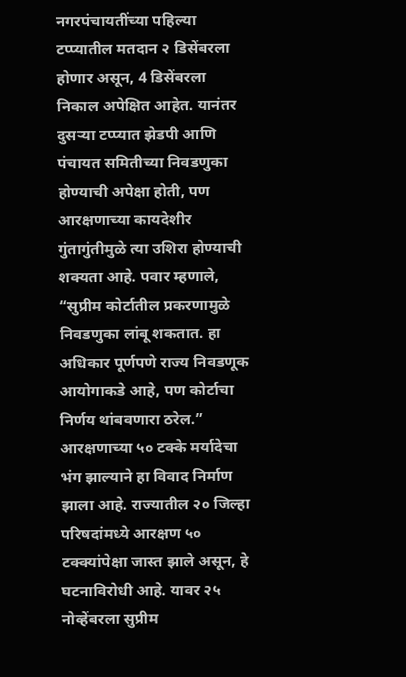नगरपंचायतींच्या पहिल्या टप्प्यातील मतदान २ डिसेंबरला होणार असून, 4 डिसेंबरला निकाल अपेक्षित आहेत. यानंतर दुसऱ्या टप्प्यात झेडपी आणि पंचायत समितीच्या निवडणुका होण्याची अपेक्षा होती, पण आरक्षणाच्या कायदेशीर गुंतागुंतीमुळे त्या उशिरा होण्याची शक्यता आहे. पवार म्हणाले, “सुप्रीम कोर्टातील प्रकरणामुळे निवडणुका लांबू शकतात. हा अधिकार पूर्णपणे राज्य निवडणूक आयोगाकडे आहे, पण कोर्टाचा निर्णय थांबवणारा ठरेल.”
आरक्षणाच्या ५० टक्के मर्यादेचा भंग झाल्याने हा विवाद निर्माण झाला आहे. राज्यातील २० जिल्हा परिषदांमध्ये आरक्षण ५० टक्क्यांपेक्षा जास्त झाले असून, हे घटनाविरोधी आहे. यावर २५ नोव्हेंबरला सुप्रीम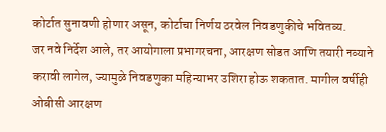कोर्टात सुनावणी होणार असून, कोर्टाचा निर्णय ठरवेल निवडणुकीचे भवितव्य.
जर नवे निर्देश आले, तर आयोगाला प्रभागरचना, आरक्षण सोडत आणि तयारी नव्याने करावी लागेल, ज्यामुळे निवडणुका महिन्याभर उशिरा होऊ शकतात. मागील वर्षीही ओबीसी आरक्षण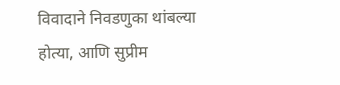विवादाने निवडणुका थांबल्या होत्या, आणि सुप्रीम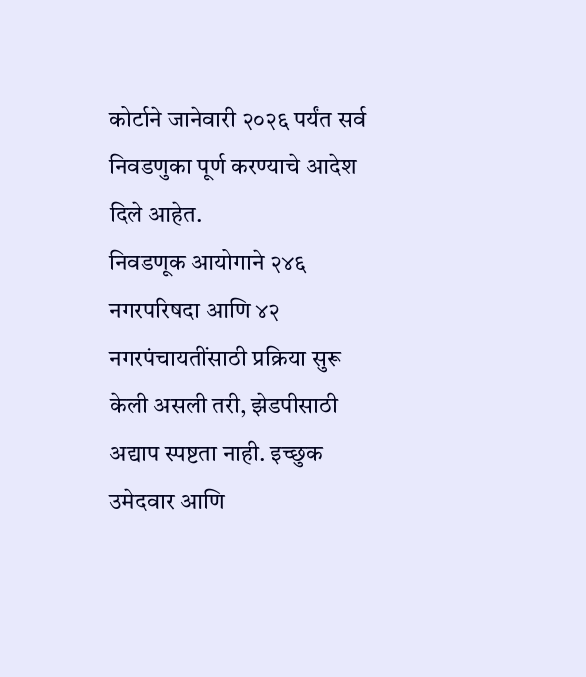कोर्टाने जानेवारी २०२६ पर्यंत सर्व निवडणुका पूर्ण करण्याचे आदेश दिले आहेत.
निवडणूक आयोगाने २४६ नगरपरिषदा आणि ४२ नगरपंचायतींसाठी प्रक्रिया सुरू केली असली तरी, झेडपीसाठी अद्याप स्पष्टता नाही. इच्छुक उमेदवार आणि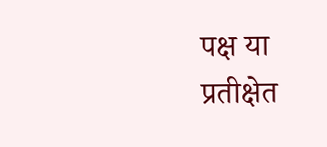पक्ष या प्रतीक्षेत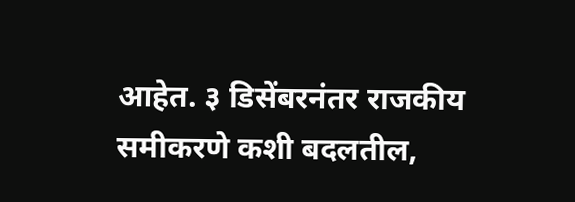आहेत. ३ डिसेंबरनंतर राजकीय समीकरणे कशी बदलतील,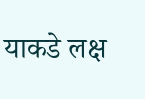याकडे लक्ष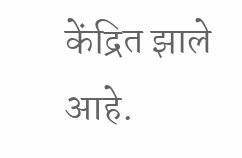केंद्रित झाले आहे.